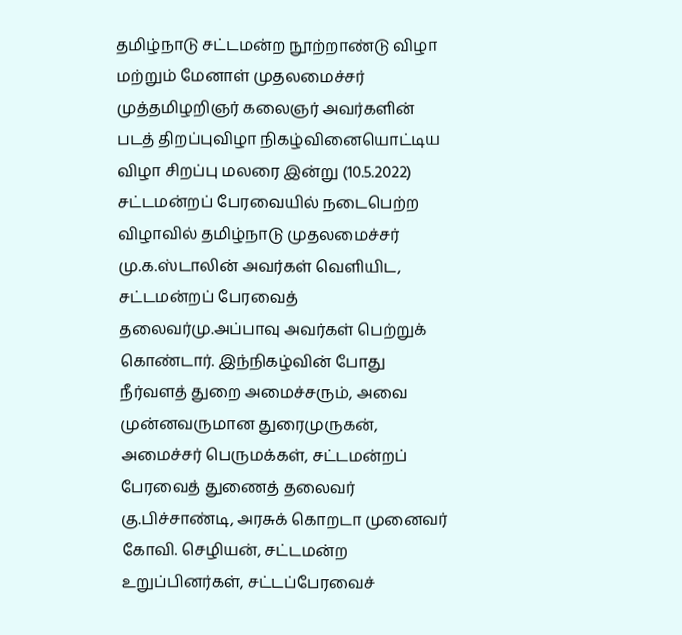தமிழ்நாடு சட்டமன்ற நூற்றாண்டு விழா மற்றும் மேனாள் முதலமைச்சர் முத்தமிழறிஞர் கலைஞர் அவர்களின் படத் திறப்புவிழா நிகழ்வினையொட்டிய விழா சிறப்பு மலரை இன்று (10.5.2022) சட்டமன்றப் பேரவையில் நடைபெற்ற விழாவில் தமிழ்நாடு முதலமைச்சர் மு.க.ஸ்டாலின் அவர்கள் வெளியிட, சட்டமன்றப் பேரவைத் தலைவர்மு.அப்பாவு அவர்கள் பெற்றுக் கொண்டார். இந்நிகழ்வின் போது நீர்வளத் துறை அமைச்சரும், அவை முன்னவருமான துரைமுருகன், அமைச்சர் பெருமக்கள், சட்டமன்றப் பேரவைத் துணைத் தலைவர் கு.பிச்சாண்டி, அரசுக் கொறடா முனைவர் கோவி. செழியன், சட்டமன்ற உறுப்பினர்கள், சட்டப்பேரவைச்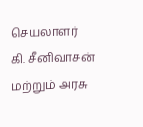செயலாளர்
கி. சீனிவாசன் மற்றும் அரசு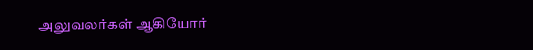அலுவலர்கள் ஆகியோர்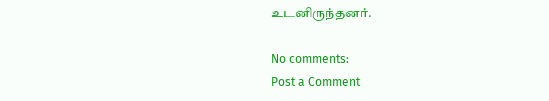உடனிருந்தனர்.

No comments:
Post a Comment